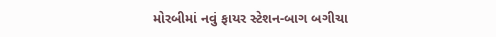મોરબીમાં નવું ફાયર સ્ટેશન-બાગ બગીચા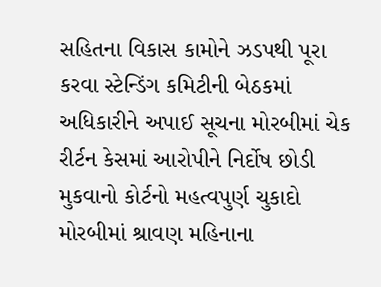સહિતના વિકાસ કામોને ઝડપથી પૂરા કરવા સ્ટેન્ડિંગ કમિટીની બેઠકમાં અધિકારીને અપાઈ સૂચના મોરબીમાં ચેક રીર્ટન કેસમાં આરોપીને નિર્દોષ છોડી મુકવાનો કોર્ટનો મહત્વપુર્ણ ચુકાદો મોરબીમાં શ્રાવણ મહિનાના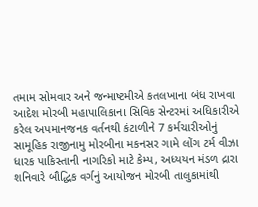તમામ સોમવાર અને જન્માષ્ટમીએ કતલખાના બંધ રાખવા આદેશ મોરબી મહાપાલિકાના સિવિક સેન્ટરમાં અધિકારીએ કરેલ અપમાનજનક વર્તનથી કંટાળીને 7 કર્મચારીઓનું સામૂહિક રાજીનામુ મોરબીના મકનસર ગામે લોંગ ટર્મ વીઝા ધારક પાકિસ્તાની નાગરિકો માટે કેમ્પ, અધ્યયન મંડળ દ્રારા શનિવારે બૌદ્ધિક વર્ગનું આયોજન મોરબી તાલુકામાંથી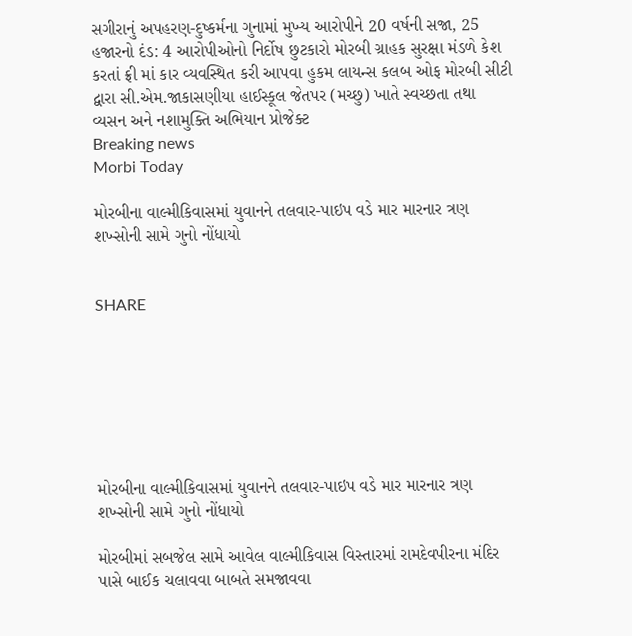સગીરાનું અપહરણ-દુષ્કર્મના ગુનામાં મુખ્ય આરોપીને 20 વર્ષની સજા, 25 હજારનો દંડ: 4 આરોપીઓનો નિર્દોષ છુટકારો મોરબી ગ્રાહક સુરક્ષા મંડળે કેશ કરતાં ફ્રી માં કાર વ્યવસ્થિત કરી આપવા હુકમ લાયન્સ કલબ ઓફ મોરબી સીટી દ્વારા સી.એમ.જાકાસણીયા હાઈસ્કૂલ જેતપર (મચ્છુ) ખાતે સ્વચ્છતા તથા વ્યસન અને નશામુક્તિ અભિયાન પ્રોજેક્ટ
Breaking news
Morbi Today

મોરબીના વાલ્મીકિવાસમાં યુવાનને તલવાર-પાઇપ વડે માર મારનાર ત્રણ શખ્સોની સામે ગુનો નોંધાયો


SHARE







મોરબીના વાલ્મીકિવાસમાં યુવાનને તલવાર-પાઇપ વડે માર મારનાર ત્રણ શખ્સોની સામે ગુનો નોંધાયો

મોરબીમાં સબજેલ સામે આવેલ વાલ્મીકિવાસ વિસ્તારમાં રામદેવપીરના મંદિર પાસે બાઈક ચલાવવા બાબતે સમજાવવા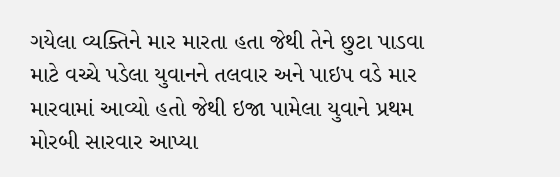ગયેલા વ્યક્તિને માર મારતા હતા જેથી તેને છુટા પાડવા માટે વચ્ચે પડેલા યુવાનને તલવાર અને પાઇપ વડે માર મારવામાં આવ્યો હતો જેથી ઇજા પામેલા યુવાને પ્રથમ મોરબી સારવાર આપ્યા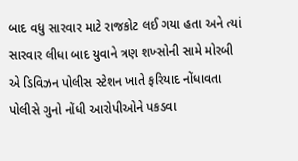બાદ વધુ સારવાર માટે રાજકોટ લઈ ગયા હતા અને ત્યાં સારવાર લીધા બાદ યુવાને ત્રણ શખ્સોની સામે મોરબી એ ડિવિઝન પોલીસ સ્ટેશન ખાતે ફરિયાદ નોંધાવતા પોલીસે ગુનો નોંધી આરોપીઓને પકડવા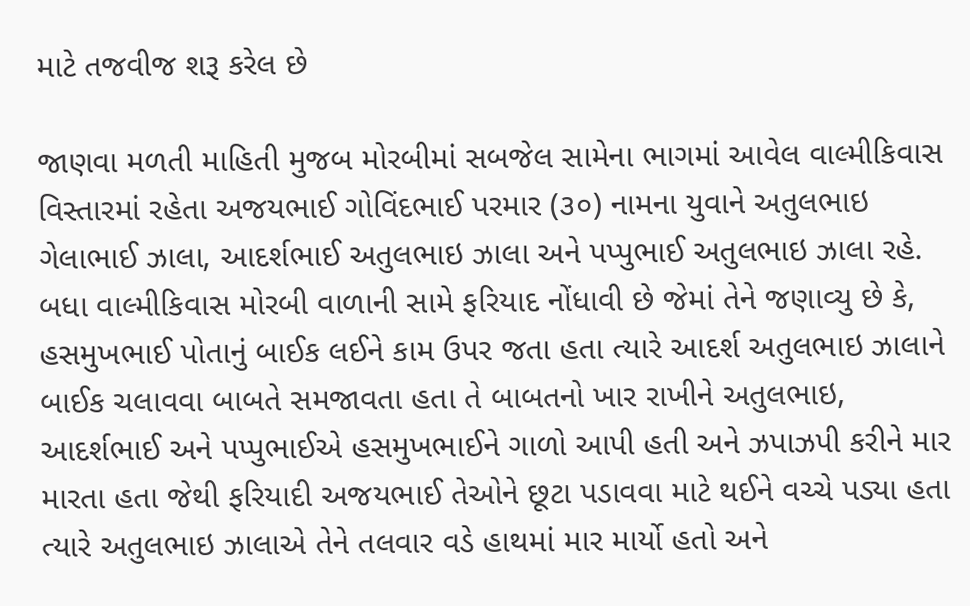માટે તજવીજ શરૂ કરેલ છે

જાણવા મળતી માહિતી મુજબ મોરબીમાં સબજેલ સામેના ભાગમાં આવેલ વાલ્મીકિવાસ વિસ્તારમાં રહેતા અજયભાઈ ગોવિંદભાઈ પરમાર (૩૦) નામના યુવાને અતુલભાઇ ગેલાભાઈ ઝાલા, આદર્શભાઈ અતુલભાઇ ઝાલા અને પપ્પુભાઈ અતુલભાઇ ઝાલા રહે. બધા વાલ્મીકિવાસ મોરબી વાળાની સામે ફરિયાદ નોંધાવી છે જેમાં તેને જણાવ્યુ છે કે, હસમુખભાઈ પોતાનું બાઈક લઈને કામ ઉપર જતા હતા ત્યારે આદર્શ અતુલભાઇ ઝાલાને બાઈક ચલાવવા બાબતે સમજાવતા હતા તે બાબતનો ખાર રાખીને અતુલભાઇ, આદર્શભાઈ અને પપ્પુભાઈએ હસમુખભાઈને ગાળો આપી હતી અને ઝપાઝપી કરીને માર મારતા હતા જેથી ફરિયાદી અજયભાઈ તેઓને છૂટા પડાવવા માટે થઈને વચ્ચે પડ્યા હતા ત્યારે અતુલભાઇ ઝાલાએ તેને તલવાર વડે હાથમાં માર માર્યો હતો અને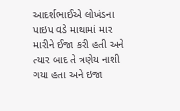આદર્શભાઈએ લોખંડના પાઇપ વડે માથામાં માર મારીને ઈજા કરી હતી અને ત્યાર બાદ તે ત્રણેય નાશી ગયા હતા અને ઇજા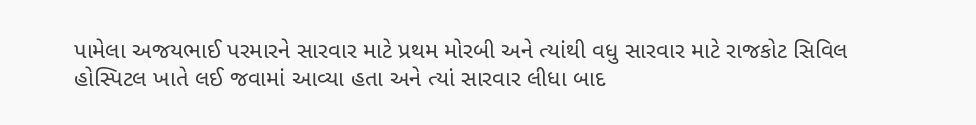પામેલા અજયભાઈ પરમારને સારવાર માટે પ્રથમ મોરબી અને ત્યાંથી વધુ સારવાર માટે રાજકોટ સિવિલ હોસ્પિટલ ખાતે લઈ જવામાં આવ્યા હતા અને ત્યાં સારવાર લીધા બાદ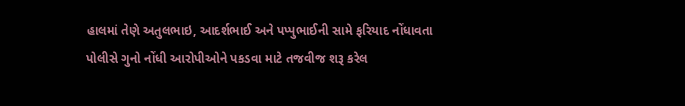હાલમાં તેણે અતુલભાઇ, આદર્શભાઈ અને પપ્પુભાઈની સામે ફરિયાદ નોંધાવતા પોલીસે ગુનો નોંધી આરોપીઓને પકડવા માટે તજવીજ શરૂ કરેલ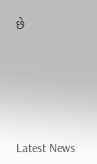છે






Latest News